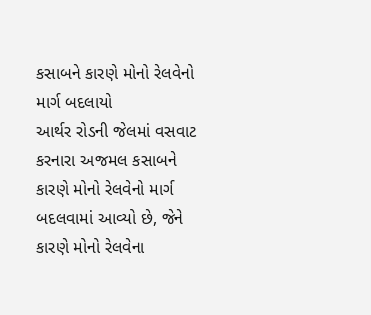કસાબને કારણે મોનો રેલવેનો માર્ગ બદલાયો
આર્થર રોડની જેલમાં વસવાટ કરનારા અજમલ કસાબને કારણે મોનો રેલવેનો માર્ગ બદલવામાં આવ્યો છે, જેને કારણે મોનો રેલવેના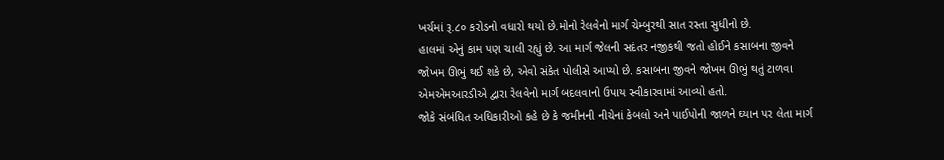ખર્ચમાં રૂ.૮૦ કરોડનો વધારો થયો છે.મોનો રેલવેનો માર્ગ ચેમ્બુરથી સાત રસ્તા સુધીનો છે.
હાલમાં એનું કામ પણ ચાલી રહ્યું છે. આ માર્ગ જેલની સદંતર નજીકથી જતો હોઈને કસાબના જીવને જોખમ ઊભું થઈ શકે છે, એવો સંકેત પોલીસે આપ્યો છે. કસાબના જીવને જોખમ ઊભું થતું ટાળવા એમએમઆરડીએ દ્વારા રેલવેનો માર્ગ બદલવાનો ઉપાય સ્વીકારવામાં આવ્યો હતો.
જોકે સંબંધિત અધિકારીઓ કહે છે કે જમીનની નીચેનાં કેબલો અને પાઈપોની જાળને ઘ્યાન પર લેતા માર્ગ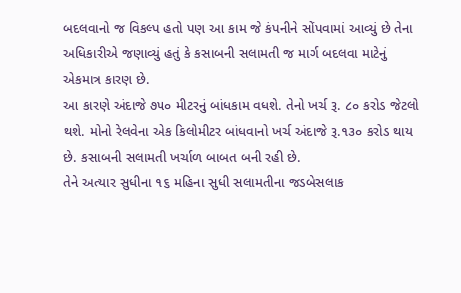બદલવાનો જ વિકલ્પ હતો પણ આ કામ જે કંપનીને સોંપવામાં આવ્યું છે તેના અધિકારીએ જણાવ્યું હતું કે કસાબની સલામતી જ માર્ગ બદલવા માટેનું એકમાત્ર કારણ છે.
આ કારણે અંદાજે ૭૫૦ મીટરનું બાંધકામ વધશે. તેનો ખર્ચ રૂ. ૮૦ કરોડ જેટલો થશે. મોનો રેલવેના એક કિલોમીટર બાંધવાનો ખર્ચ અંદાજે રૂ.૧૩૦ કરોડ થાય છે. કસાબની સલામતી ખર્ચાળ બાબત બની રહી છે.
તેને અત્યાર સુધીના ૧૬ મહિના સુધી સલામતીના જડબેસલાક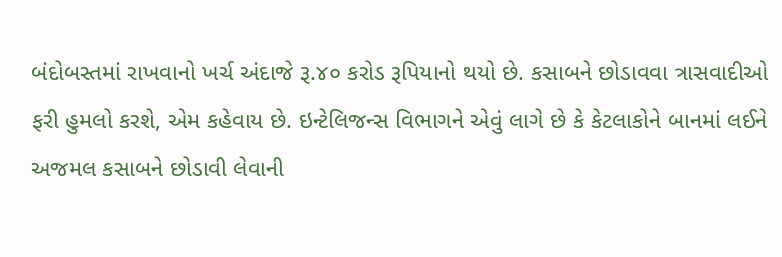બંદોબસ્તમાં રાખવાનો ખર્ચ અંદાજે રૂ.૪૦ કરોડ રૂપિયાનો થયો છે. કસાબને છોડાવવા ત્રાસવાદીઓ ફરી હુમલો કરશે, એમ કહેવાય છે. ઇન્ટેલિજન્સ વિભાગને એવું લાગે છે કે કેટલાકોને બાનમાં લઈને અજમલ કસાબને છોડાવી લેવાની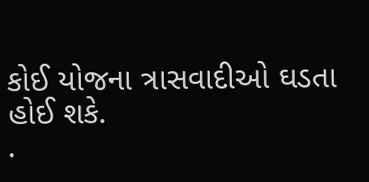કોઈ યોજના ત્રાસવાદીઓ ઘડતા હોઈ શકે.
.